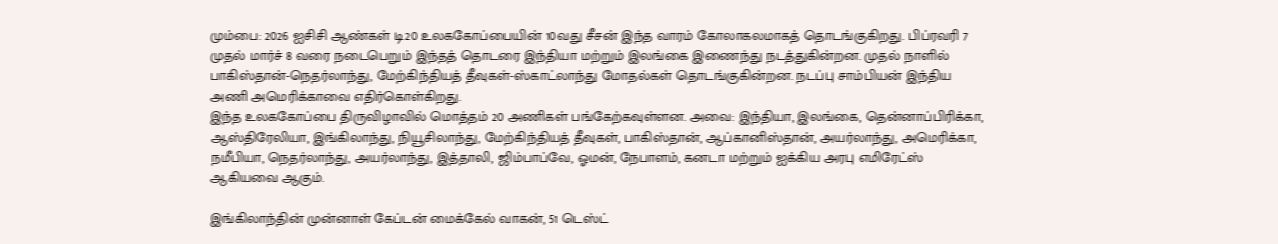மும்பை: 2026 ஐசிசி ஆண்கள் டி20 உலககோப்பையின் 10வது சீசன் இந்த வாரம் கோலாகலமாகத் தொடங்குகிறது. பிப்ரவரி 7 முதல் மார்ச் 8 வரை நடைபெறும் இந்தத் தொடரை இந்தியா மற்றும் இலங்கை இணைந்து நடத்துகின்றன. முதல் நாளில் பாகிஸ்தான்-நெதர்லாந்து, மேற்கிந்தியத் தீவுகள்-ஸ்காட்லாந்து மோதல்கள் தொடங்குகின்றன. நடப்பு சாம்பியன் இந்திய அணி அமெரிக்காவை எதிர்கொள்கிறது.
இந்த உலககோப்பை திருவிழாவில் மொத்தம் 20 அணிகள் பங்கேற்கவுள்ளன. அவை: இந்தியா, இலங்கை, தென்னாப்பிரிக்கா, ஆஸ்திரேலியா, இங்கிலாந்து, நியூசிலாந்து, மேற்கிந்தியத் தீவுகள், பாகிஸ்தான், ஆப்கானிஸ்தான், அயர்லாந்து, அமெரிக்கா, நமீபியா, நெதர்லாந்து, அயர்லாந்து, இத்தாலி, ஜிம்பாப்வே, ஓமன், நேபாளம், கனடா மற்றும் ஐக்கிய அரபு எமிரேட்ஸ் ஆகியவை ஆகும்.

இங்கிலாந்தின் முன்னாள் கேப்டன் மைக்கேல் வாகன், 51 டெஸ்ட்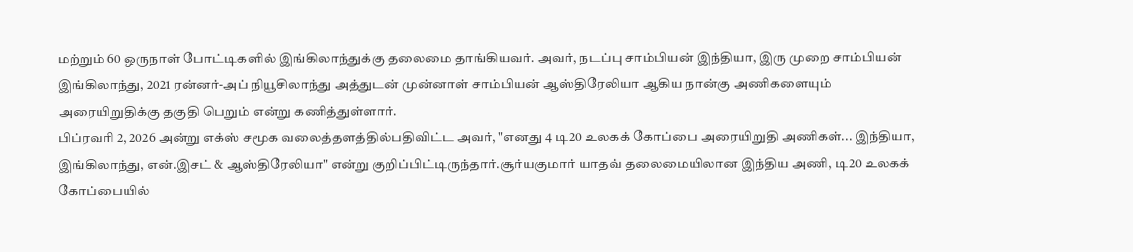மற்றும் 60 ஒருநாள் போட்டிகளில் இங்கிலாந்துக்கு தலைமை தாங்கியவர். அவர், நடப்பு சாம்பியன் இந்தியா, இரு முறை சாம்பியன் இங்கிலாந்து, 2021 ரன்னர்-அப் நியூசிலாந்து அத்துடன் முன்னாள் சாம்பியன் ஆஸ்திரேலியா ஆகிய நான்கு அணிகளையும் அரையிறுதிக்கு தகுதி பெறும் என்று கணித்துள்ளார்.
பிப்ரவரி 2, 2026 அன்று எக்ஸ் சமூக வலைத்தளத்தில்பதிவிட்ட அவர், "எனது 4 டி20 உலகக் கோப்பை அரையிறுதி அணிகள்... இந்தியா, இங்கிலாந்து, என்.இசட் & ஆஸ்திரேலியா" என்று குறிப்பிட்டிருந்தார்.சூர்யகுமார் யாதவ் தலைமையிலான இந்திய அணி, டி20 உலகக் கோப்பையில்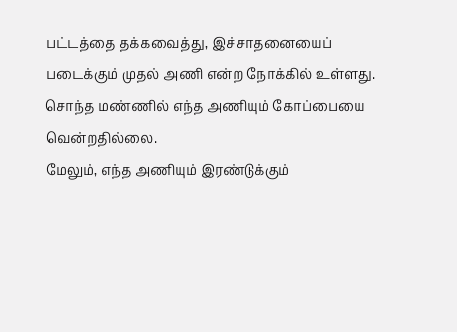பட்டத்தை தக்கவைத்து, இச்சாதனையைப் படைக்கும் முதல் அணி என்ற நோக்கில் உள்ளது. சொந்த மண்ணில் எந்த அணியும் கோப்பையை வென்றதில்லை.
மேலும், எந்த அணியும் இரண்டுக்கும்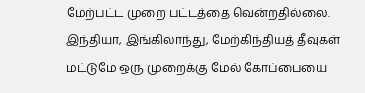மேற்பட்ட முறை பட்டத்தை வென்றதில்லை. இந்தியா, இங்கிலாந்து, மேற்கிந்தியத் தீவுகள் மட்டுமே ஒரு முறைக்கு மேல் கோப்பையை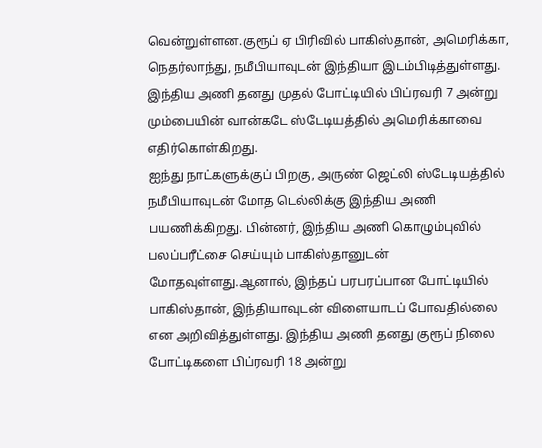வென்றுள்ளன.குரூப் ஏ பிரிவில் பாகிஸ்தான், அமெரிக்கா, நெதர்லாந்து, நமீபியாவுடன் இந்தியா இடம்பிடித்துள்ளது. இந்திய அணி தனது முதல் போட்டியில் பிப்ரவரி 7 அன்று மும்பையின் வான்கடே ஸ்டேடியத்தில் அமெரிக்காவை எதிர்கொள்கிறது.
ஐந்து நாட்களுக்குப் பிறகு, அருண் ஜெட்லி ஸ்டேடியத்தில் நமீபியாவுடன் மோத டெல்லிக்கு இந்திய அணி பயணிக்கிறது. பின்னர், இந்திய அணி கொழும்புவில் பலப்பரீட்சை செய்யும் பாகிஸ்தானுடன் மோதவுள்ளது.ஆனால், இந்தப் பரபரப்பான போட்டியில் பாகிஸ்தான், இந்தியாவுடன் விளையாடப் போவதில்லை என அறிவித்துள்ளது. இந்திய அணி தனது குரூப் நிலை போட்டிகளை பிப்ரவரி 18 அன்று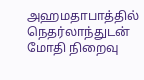அஹமதாபாத்தில் நெதர்லாந்துடன் மோதி நிறைவு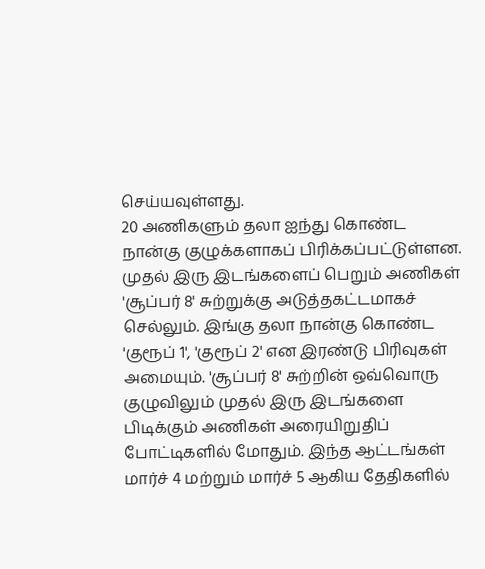செய்யவுள்ளது.
20 அணிகளும் தலா ஐந்து கொண்ட நான்கு குழுக்களாகப் பிரிக்கப்பட்டுள்ளன. முதல் இரு இடங்களைப் பெறும் அணிகள் 'சூப்பர் 8' சுற்றுக்கு அடுத்தகட்டமாகச் செல்லும். இங்கு தலா நான்கு கொண்ட 'குரூப் 1', 'குரூப் 2' என இரண்டு பிரிவுகள் அமையும். 'சூப்பர் 8' சுற்றின் ஒவ்வொரு குழுவிலும் முதல் இரு இடங்களை பிடிக்கும் அணிகள் அரையிறுதிப் போட்டிகளில் மோதும். இந்த ஆட்டங்கள் மார்ச் 4 மற்றும் மார்ச் 5 ஆகிய தேதிகளில்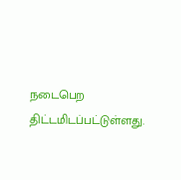நடைபெற திட்டமிடப்பட்டுள்ளது.